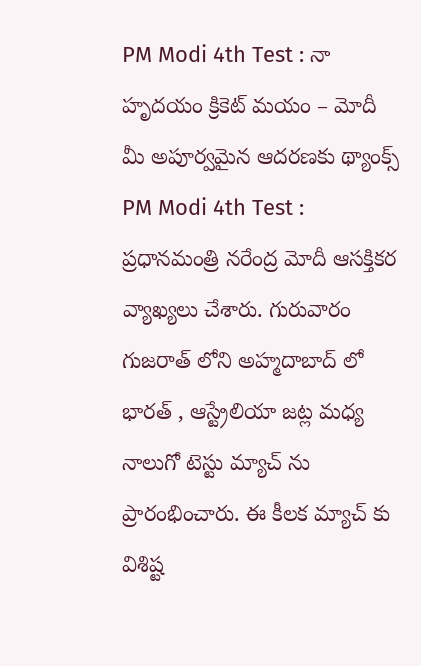PM Modi 4th Test : నా హృదయం క్రికెట్ మయం – మోదీ
మీ అపూర్వమైన ఆదరణకు థ్యాంక్స్
PM Modi 4th Test : ప్రధానమంత్రి నరేంద్ర మోదీ ఆసక్తికర వ్యాఖ్యలు చేశారు. గురువారం గుజరాత్ లోని అహ్మదాబాద్ లో భారత్ , ఆస్ట్రేలియా జట్ల మధ్య నాలుగో టెస్టు మ్యాచ్ ను ప్రారంభించారు. ఈ కీలక మ్యాచ్ కు విశిష్ట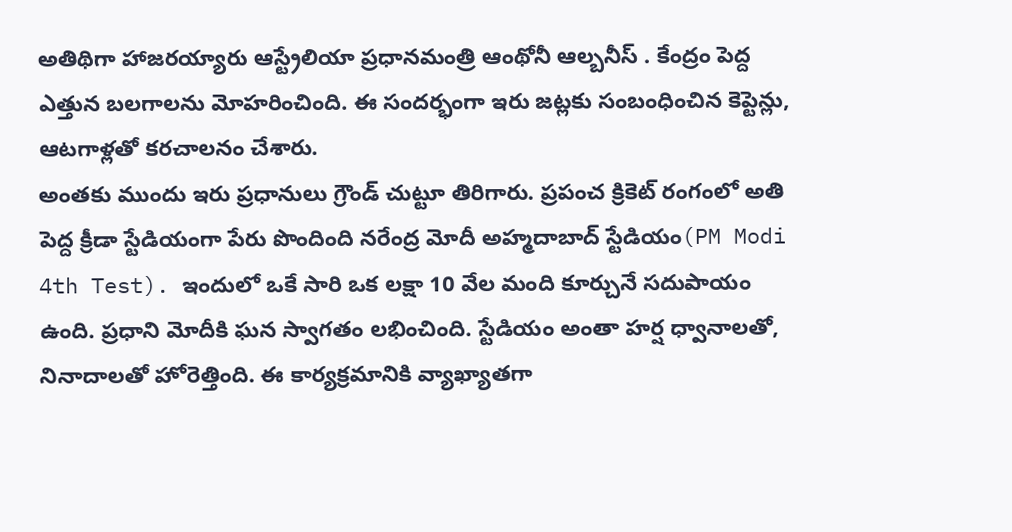అతిథిగా హాజరయ్యారు ఆస్ట్రేలియా ప్రధానమంత్రి ఆంథోనీ ఆల్బనీస్ . కేంద్రం పెద్ద ఎత్తున బలగాలను మోహరించింది. ఈ సందర్భంగా ఇరు జట్లకు సంబంధించిన కెప్టెన్లు, ఆటగాళ్లతో కరచాలనం చేశారు.
అంతకు ముందు ఇరు ప్రధానులు గ్రౌండ్ చుట్టూ తిరిగారు. ప్రపంచ క్రికెట్ రంగంలో అతి పెద్ద క్రీడా స్టేడియంగా పేరు పొందింది నరేంద్ర మోదీ అహ్మదాబాద్ స్టేడియం(PM Modi 4th Test). ఇందులో ఒకే సారి ఒక లక్షా 10 వేల మంది కూర్చునే సదుపాయం ఉంది. ప్రధాని మోదీకి ఘన స్వాగతం లభించింది. స్టేడియం అంతా హర్ష ధ్వానాలతో, నినాదాలతో హోరెత్తింది. ఈ కార్యక్రమానికి వ్యాఖ్యాతగా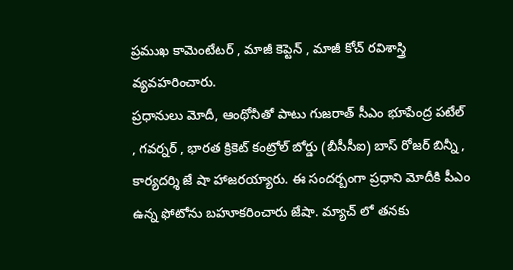ప్రముఖ కామెంటేటర్ , మాజీ కెప్టెన్ , మాజీ కోచ్ రవిశాస్త్రి వ్యవహరించారు.
ప్రధానులు మోదీ, ఆంథోనీతో పాటు గుజరాత్ సీఎం భూపేంద్ర పటేల్ , గవర్నర్ , భారత క్రికెట్ కంట్రోల్ బోర్డు (బీసీసీఐ) బాస్ రోజర్ బిన్నీ , కార్యదర్శి జే షా హాజరయ్యారు. ఈ సందర్బంగా ప్రధాని మోదీకి పీఎం ఉన్న ఫోటోను బహూకరించారు జేషా. మ్యాచ్ లో తనకు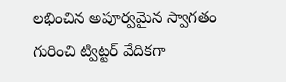లభించిన అపూర్వమైన స్వాగతం గురించి ట్విట్టర్ వేదికగా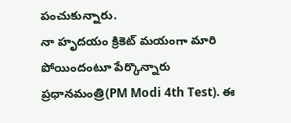పంచుకున్నారు.
నా హృదయం క్రికెట్ మయంగా మారి పోయిందంటూ పేర్కొన్నారు ప్రధానమంత్రి(PM Modi 4th Test). ఈ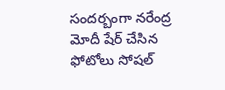సందర్బంగా నరేంద్ర మోదీ షేర్ చేసిన ఫోటోలు సోషల్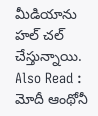మీడియాను హల్ చల్ చేస్తున్నాయి.
Also Read : మోదీ ఆంథోనీ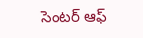సెంటర్ ఆఫ్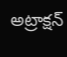అట్రాక్షన్